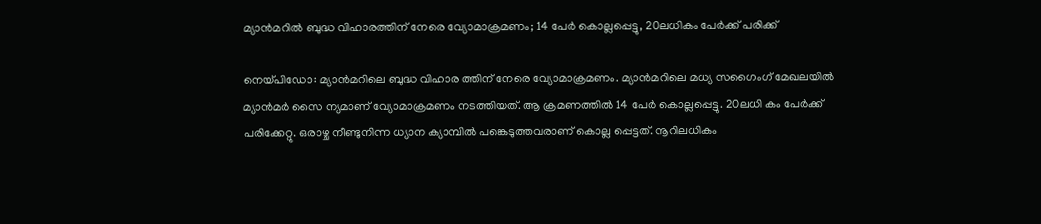മ്യാൻമറിൽ ബുദ്ധ വിഹാരത്തിന് നേരെ വ്യോമാക്രമണം; 14 പേർ കൊല്ലപ്പെട്ടു, 20ലധികം പേർക്ക് പരിക്ക്

നെയ്പിഡോ: മ്യാൻമറിലെ ബുദ്ധ വിഹാര ത്തിന് നേരെ വ്യോമാക്രമണം. മ്യാൻമറിലെ മധ്യ സഗൈംഗ് മേഖലയിൽ മ്യാൻമർ സൈ ന്യമാണ് വ്യോമാക്രമണം നടത്തിയത്. ആ ക്രമണത്തിൽ 14 പേർ കൊല്ലപ്പെട്ടു. 20ലധി കം പേർക്ക് പരിക്കേറ്റു. ഒരാഴ്ച നീണ്ടുനിന്ന ധ്യാന ക്യാമ്പിൽ പങ്കെടുത്തവരാണ് കൊല്ല പ്പെട്ടത്. നൂറിലധികം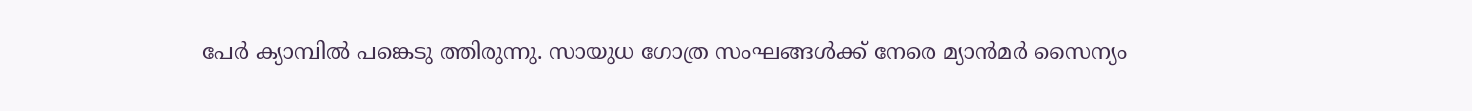പേർ ക്യാമ്പിൽ പങ്കെടു ത്തിരുന്നു. സായുധ ഗോത്ര സംഘങ്ങൾക്ക് നേരെ മ്യാൻമർ സൈന്യം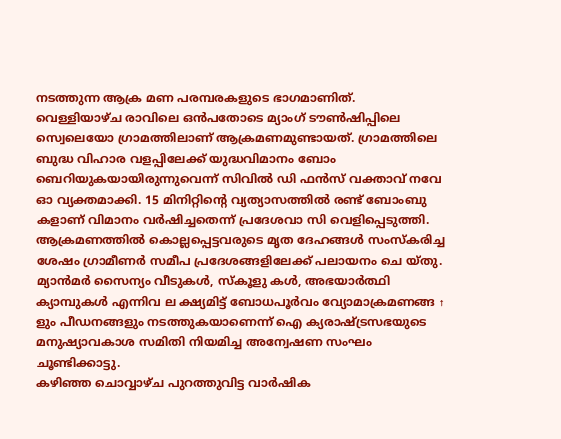നടത്തുന്ന ആക്ര മണ പരമ്പരകളുടെ ഭാഗമാണിത്.
വെള്ളിയാഴ്ച രാവിലെ ഒൻപതോടെ മ്യാംഗ് ടൗൺഷിപ്പിലെ സ്വെലെയോ ഗ്രാമത്തിലാണ് ആക്രമണമുണ്ടായത്. ഗ്രാമത്തിലെ ബുദ്ധ വിഹാര വളപ്പിലേക്ക് യുദ്ധവിമാനം ബോം ബെറിയുകയായിരുന്നുവെന്ന് സിവിൽ ഡി ഫൻസ് വക്താവ് നവേ ഓ വ്യക്തമാക്കി. 15 മിനിറ്റിന്റെ വ്യത്യാസത്തിൽ രണ്ട് ബോംബു കളാണ് വിമാനം വർഷിച്ചതെന്ന് പ്രദേശവാ സി വെളിപ്പെടുത്തി.
ആക്രമണത്തിൽ കൊല്ലപ്പെട്ടവരുടെ മൃത ദേഹങ്ങൾ സംസ്കരിച്ച ശേഷം ഗ്രാമീണർ സമീപ പ്രദേശങ്ങളിലേക്ക് പലായനം ചെ യ്തു. മ്യാൻമർ സൈന്യം വീടുകൾ, സ്കൂളു കൾ, അഭയാർത്ഥി ക്യാമ്പുകൾ എന്നിവ ല ക്ഷ്യമിട്ട് ബോധപൂർവം വ്യോമാക്രമണങ്ങ ↑ ളും പീഡനങ്ങളും നടത്തുകയാണെന്ന് ഐ ക്യരാഷ്ട്രസഭയുടെ മനുഷ്യാവകാശ സമിതി നിയമിച്ച അന്വേഷണ സംഘം ചൂണ്ടിക്കാട്ടു.
കഴിഞ്ഞ ചൊവ്വാഴ്ച പുറത്തുവിട്ട വാർഷിക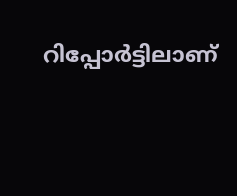റിപ്പോർട്ടിലാണ്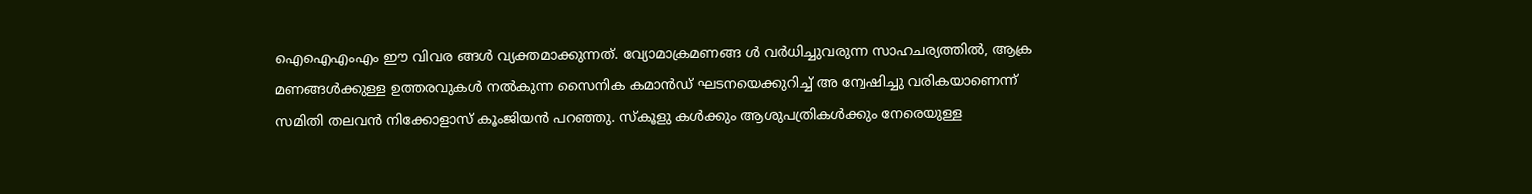ഐഐഎംഎം ഈ വിവര ങ്ങൾ വ്യക്തമാക്കുന്നത്. വ്യോമാക്രമണങ്ങ ൾ വർധിച്ചുവരുന്ന സാഹചര്യത്തിൽ, ആക്ര മണങ്ങൾക്കുള്ള ഉത്തരവുകൾ നൽകുന്ന സൈനിക കമാൻഡ് ഘടനയെക്കുറിച്ച് അ ന്വേഷിച്ചു വരികയാണെന്ന് സമിതി തലവൻ നിക്കോളാസ് കൂംജിയൻ പറഞ്ഞു. സ്കൂളു കൾക്കും ആശുപത്രികൾക്കും നേരെയുള്ള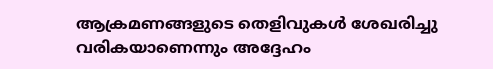ആക്രമണങ്ങളുടെ തെളിവുകൾ ശേഖരിച്ചു വരികയാണെന്നും അദ്ദേഹം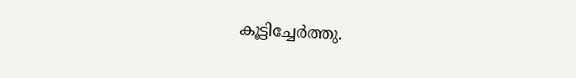കൂട്ടിച്ചേർത്തു.